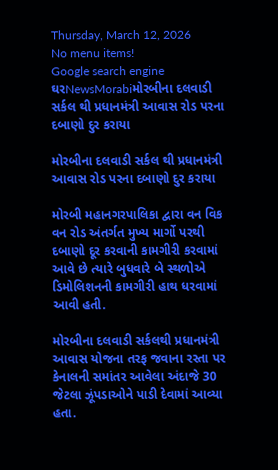Thursday, March 12, 2026
No menu items!
Google search engine
ઘરNewsMorabiમોરબીના દલવાડી સર્કલ થી પ્રધાનમંત્રી આવાસ રોડ પરના દબાણો દુર કરાયા

મોરબીના દલવાડી સર્કલ થી પ્રધાનમંત્રી આવાસ રોડ પરના દબાણો દુર કરાયા

મોરબી મહાનગરપાલિકા દ્વારા વન વિક વન રોડ અંતર્ગત મુખ્ય માર્ગો પરથી દબાણો દૂર કરવાની કામગીરી કરવામાં આવે છે ત્યારે બુધવારે બે સ્થળોએ ડિમોલિશનની કામગીરી હાથ ધરવામાં આવી હતી.

મોરબીના દલવાડી સર્કલથી પ્રધાનમંત્રી આવાસ યોજના તરફ જવાના રસ્તા પર કેનાલની સમાંતર આવેલા અંદાજે 30 જેટલા ઝૂંપડાઓને પાડી દેવામાં આવ્યા હતા.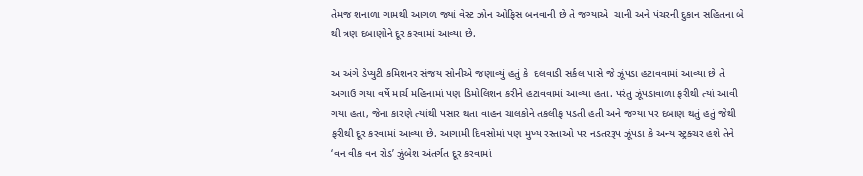તેમજ શનાળા ગામથી આગળ જ્યાં વેસ્ટ ઝોન ઓફિસ બનવાની છે તે જગ્યાએ  ચાની અને પંચરની દુકાન સહિતના બે થી ત્રણ દબાણોને દૂર કરવામાં આવ્યા છે.

અ અંગે ડેપ્યુટી કમિશનર સંજય સોનીએ જણાવ્યું હતું કે  દલવાડી સર્કલ પાસે જે ઝૂંપડા હટાવવામાં આવ્યા છે તે અગાઉ ગયા વર્ષે માર્ચ મહિનામાં પણ ડિમોલિશન કરીને હટાવવામાં આવ્યા હતા. પરંતુ ઝૂંપડાવાળા ફરીથી ત્યાં આવી ગયા હતા, જેના કારણે ત્યાંથી પસાર થતા વાહન ચાલકોને તકલીફ પડતી હતી અને જગ્યા પર દબાણ થતું હતું જેથી ફરીથી દૂર કરવામાં આવ્યા છે. આગામી દિવસોમાં પણ મુખ્ય રસ્તાઓ પર નડતરરૂપ ઝૂંપડા કે અન્ય સ્ટ્રક્ચર હશે તેને ‘વન વીક વન રોડ’ ઝુંબેશ અંતર્ગત દૂર કરવામાં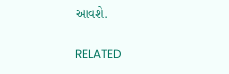આવશે.

RELATED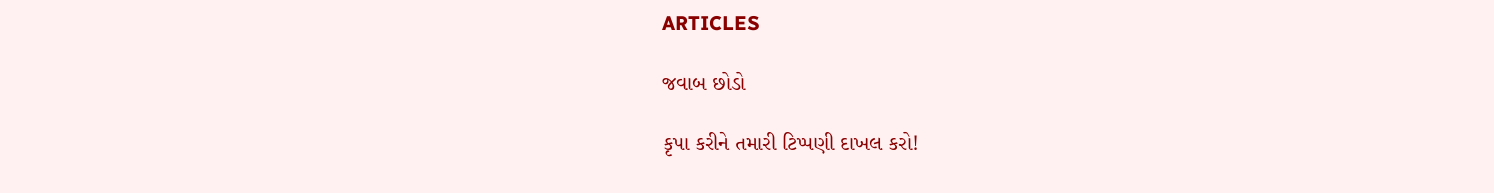ARTICLES

જવાબ છોડો

કૃપા કરીને તમારી ટિપ્પણી દાખલ કરો!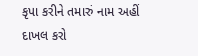કૃપા કરીને તમારું નામ અહીં દાખલ કરો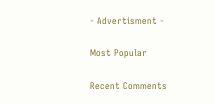- Advertisment -

Most Popular

Recent Comments